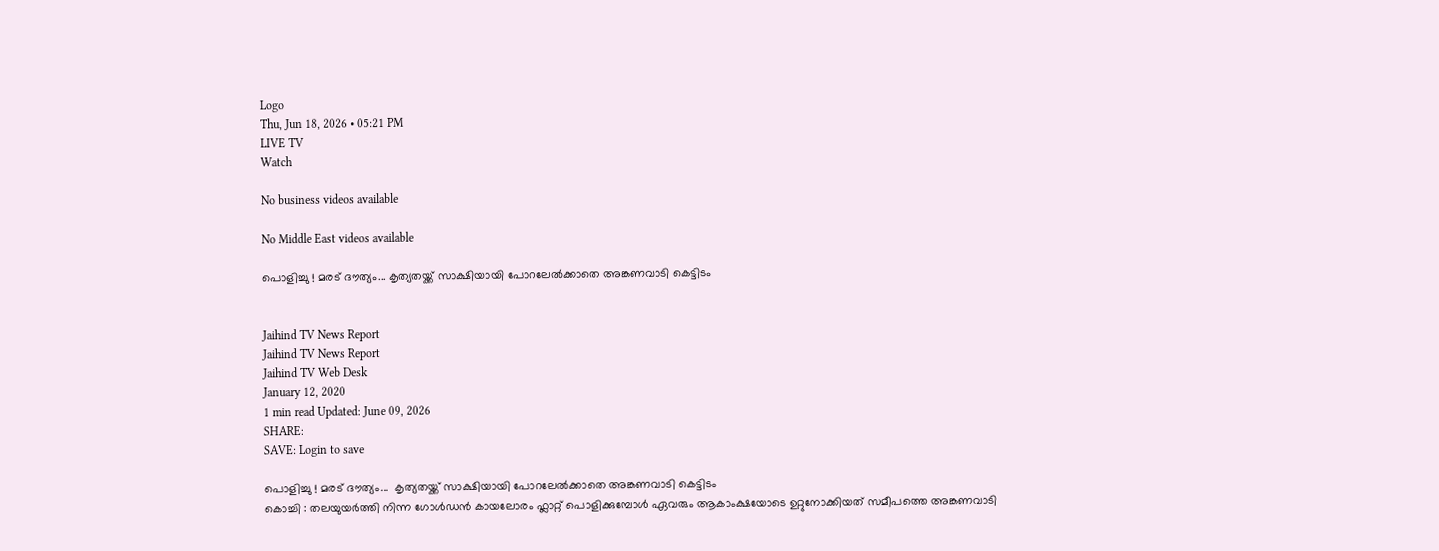Logo
Thu, Jun 18, 2026 • 05:21 PM
LIVE TV
Watch

No business videos available

No Middle East videos available

പൊളിച്ചു ! മരട് ദൗത്യം... കൃത്യതയ്ക്ക് സാക്ഷിയായി പോറലേല്‍ക്കാതെ അങ്കണവാടി കെട്ടിടം


Jaihind TV News Report
Jaihind TV News Report
Jaihind TV Web Desk
January 12, 2020
1 min read Updated: June 09, 2026
SHARE:
SAVE: Login to save

പൊളിച്ചു ! മരട് ദൗത്യം...  കൃത്യതയ്ക്ക് സാക്ഷിയായി പോറലേല്‍ക്കാതെ അങ്കണവാടി കെട്ടിടം
കൊച്ചി : തലയുയർത്തി നിന്ന ഗോള്‍ഡന്‍ കായലോരം ഫ്ലാറ്റ് പൊളിക്കുമ്പോള്‍ ഏവരും ആകാംക്ഷയോടെ ഉറ്റുനോക്കിയത് സമീപത്തെ അങ്കണവാടി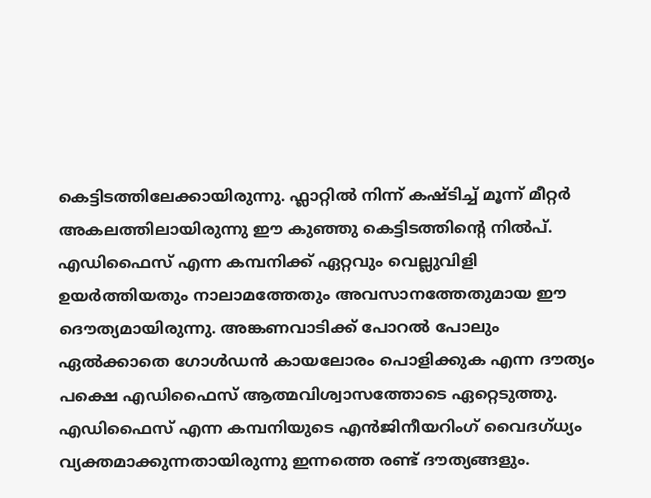കെട്ടിടത്തിലേക്കായിരുന്നു. ഫ്ലാറ്റില്‍ നിന്ന് കഷ്ടിച്ച് മൂന്ന് മീറ്റര്‍ അകലത്തിലായിരുന്നു ഈ കുഞ്ഞു കെട്ടിടത്തിന്‍റെ നില്‍പ്. എഡിഫൈസ് എന്ന കമ്പനിക്ക് ഏറ്റവും വെല്ലുവിളി ഉയർത്തിയതും നാലാമത്തേതും അവസാനത്തേതുമായ ഈ ദൌത്യമായിരുന്നു. അങ്കണവാടിക്ക് പോറല്‍ പോലും ഏല്‍ക്കാതെ ഗോള്‍ഡന്‍ കായലോരം പൊളിക്കുക എന്ന ദൗത്യം പക്ഷെ എഡിഫൈസ് ആത്മവിശ്വാസത്തോടെ ഏറ്റെടുത്തു. എഡിഫൈസ് എന്ന കമ്പനിയുടെ എന്‍ജിനീയറിംഗ് വൈദഗ്ധ്യം വ്യക്തമാക്കുന്നതായിരുന്നു ഇന്നത്തെ രണ്ട് ദൗത്യങ്ങളും.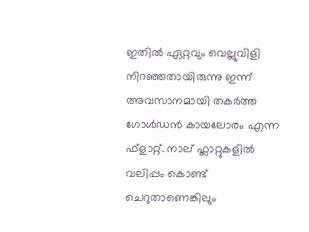ഇതില്‍ ഏറ്റവും വെല്ലുവിളി നിറഞ്ഞതായിരുന്നു ഇന്ന് അവസാനമായി തകർത്ത ഗോള്‍ഡന്‍ കായലോരം എന്ന ഫ്ളാറ്റ്. നാല് ഫ്ലാറ്റുകളില്‍ വലിപ്പം കൊണ്ട് ചെറുതാണെങ്കിലും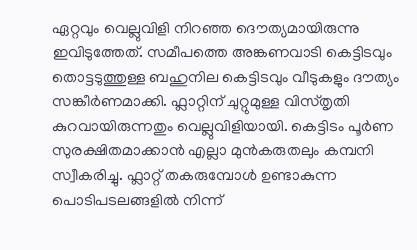ഏറ്റവും വെല്ലുവിളി നിറഞ്ഞ ദൌത്യമായിരുന്നു ഇവിടുത്തേത്. സമീപത്തെ അങ്കണവാടി കെട്ടിടവും തൊട്ടടുത്തുള്ള ബഹുനില കെട്ടിടവും വീടുകളും ദൗത്യം സങ്കീർണമാക്കി. ഫ്ലാറ്റിന് ചുറ്റുമുള്ള വിസ്തൃതി കുറവായിരുന്നതും വെല്ലുവിളിയായി. കെട്ടിടം പൂർണ സുരക്ഷിതമാക്കാന്‍ എല്ലാ മുന്‍കരുതലും കമ്പനി സ്വീകരിച്ചു. ഫ്ലാറ്റ് തകരുമ്പോള്‍ ഉണ്ടാകുന്ന പൊടിപടലങ്ങളില്‍ നിന്ന്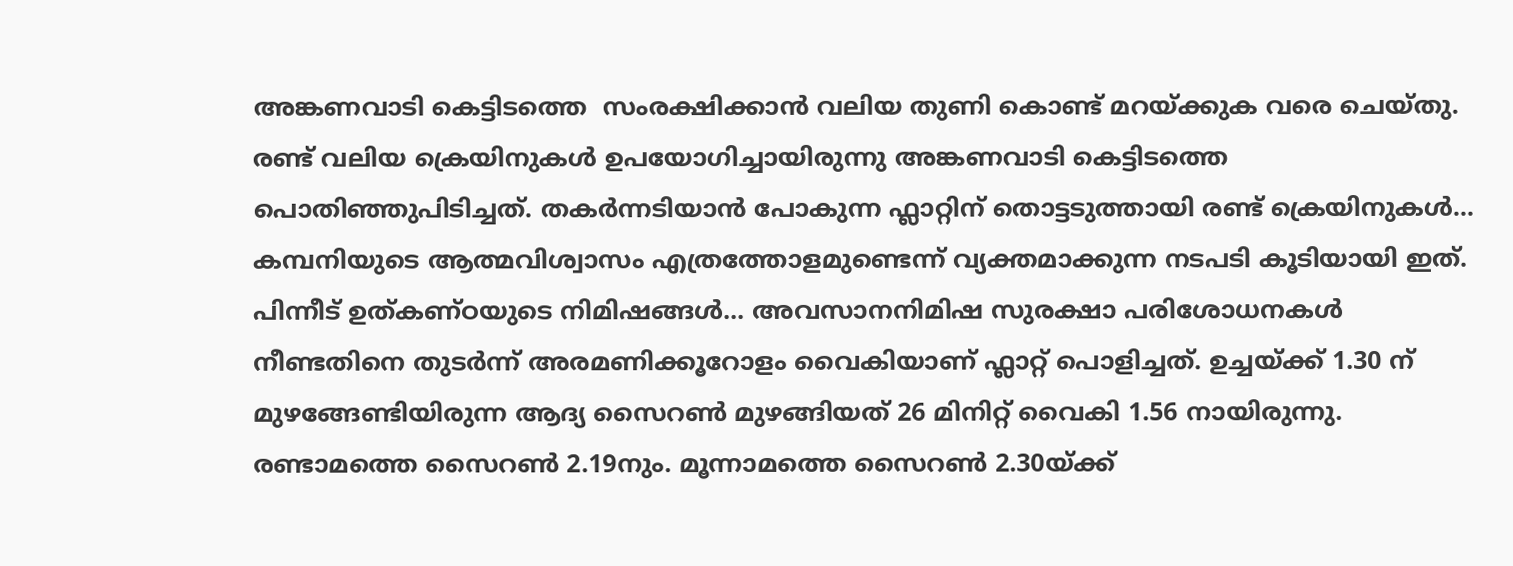അങ്കണവാടി കെട്ടിടത്തെ  സംരക്ഷിക്കാന്‍ വലിയ തുണി കൊണ്ട് മറയ്ക്കുക വരെ ചെയ്തു. രണ്ട് വലിയ ക്രെയിനുകള്‍ ഉപയോഗിച്ചായിരുന്നു അങ്കണവാടി കെട്ടിടത്തെ പൊതിഞ്ഞുപിടിച്ചത്. തകർന്നടിയാന്‍ പോകുന്ന ഫ്ലാറ്റിന് തൊട്ടടുത്തായി രണ്ട് ക്രെയിനുകള്‍... കമ്പനിയുടെ ആത്മവിശ്വാസം എത്രത്തോളമുണ്ടെന്ന് വ്യക്തമാക്കുന്ന നടപടി കൂടിയായി ഇത്. പിന്നീട് ഉത്കണ്ഠയുടെ നിമിഷങ്ങള്‍... അവസാനനിമിഷ സുരക്ഷാ പരിശോധനകൾ നീണ്ടതിനെ തുടർന്ന് അരമണിക്കൂറോളം വൈകിയാണ് ഫ്ലാറ്റ് പൊളിച്ചത്. ഉച്ചയ്ക്ക് 1.30 ന് മുഴങ്ങേണ്ടിയിരുന്ന ആദ്യ സൈറൺ മുഴങ്ങിയത് 26 മിനിറ്റ് വൈകി 1.56 നായിരുന്നു. രണ്ടാമത്തെ സൈറൺ 2.19നും. മൂന്നാമത്തെ സൈറൺ 2.30യ്ക്ക്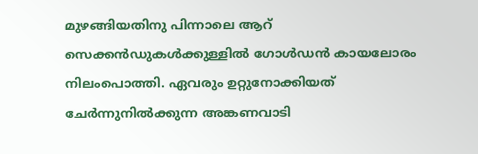മുഴങ്ങിയതിനു പിന്നാലെ ആറ് സെക്കൻഡുകൾക്കുള്ളിൽ ഗോൾഡൻ കായലോരം നിലംപൊത്തി. ഏവരും ഉറ്റുനോക്കിയത് ചേർന്നുനില്‍ക്കുന്ന അങ്കണവാടി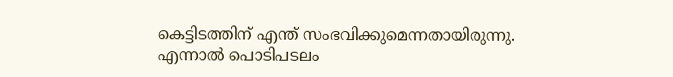കെട്ടിടത്തിന് എന്ത് സംഭവിക്കുമെന്നതായിരുന്നു. എന്നാല്‍ പൊടിപടലം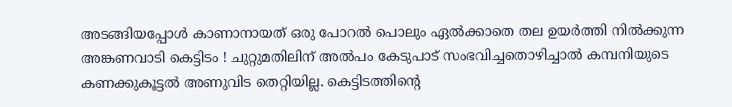അടങ്ങിയപ്പോള്‍ കാണാനായത് ഒരു പോറല്‍ പൊലും ഏല്‍ക്കാതെ തല ഉയർത്തി നില്‍ക്കുന്ന അങ്കണവാടി കെട്ടിടം ! ചുറ്റുമതിലിന് അല്‍പം കേടുപാട് സംഭവിച്ചതൊഴിച്ചാല്‍ കമ്പനിയുടെ കണക്കുകൂട്ടല്‍ അണുവിട തെറ്റിയില്ല. കെട്ടിടത്തിന്‍റെ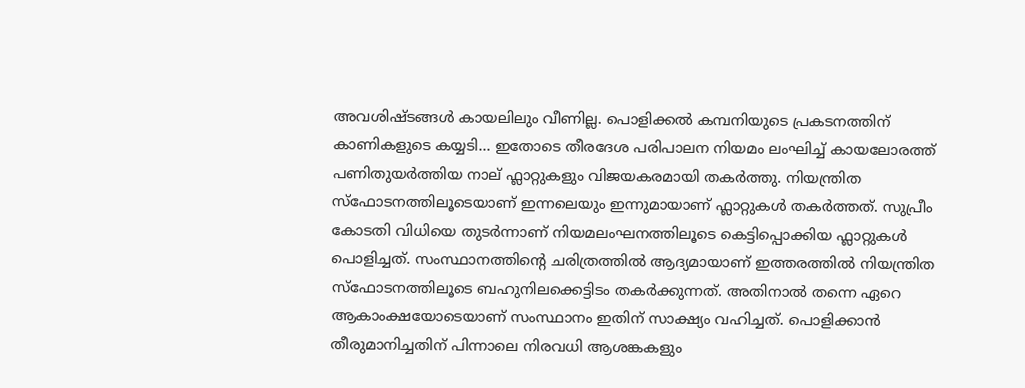അവശിഷ്ടങ്ങള്‍ കായലിലും വീണില്ല. പൊളിക്കല്‍ കമ്പനിയുടെ പ്രകടനത്തിന് കാണികളുടെ കയ്യടി... ഇതോടെ തീരദേശ പരിപാലന നിയമം ലംഘിച്ച് കായലോരത്ത് പണിതുയർത്തിയ നാല് ഫ്ലാറ്റുകളും വിജയകരമായി തകർത്തു. നിയന്ത്രിത സ്ഫോടനത്തിലൂടെയാണ് ഇന്നലെയും ഇന്നുമായാണ് ഫ്ലാറ്റുകള്‍ തകർത്തത്. സുപ്രീം കോടതി വിധിയെ തുടർന്നാണ് നിയമലംഘനത്തിലൂടെ കെട്ടിപ്പൊക്കിയ ഫ്ലാറ്റുകള്‍ പൊളിച്ചത്. സംസ്ഥാനത്തിന്‍റെ ചരിത്രത്തില്‍ ആദ്യമായാണ് ഇത്തരത്തില്‍ നിയന്ത്രിത സ്ഫോടനത്തിലൂടെ ബഹുനിലക്കെട്ടിടം തകര്‍ക്കുന്നത്. അതിനാല്‍ തന്നെ ഏറെ ആകാംക്ഷയോടെയാണ് സംസ്ഥാനം ഇതിന് സാക്ഷ്യം വഹിച്ചത്. പൊളിക്കാന്‍ തീരുമാനിച്ചതിന് പിന്നാലെ നിരവധി ആശങ്കകളും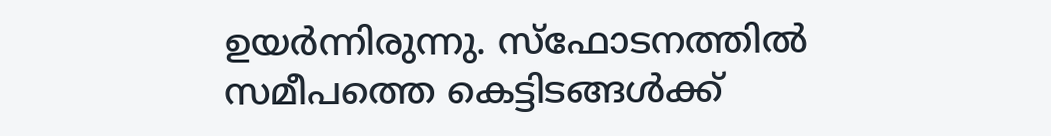ഉയർന്നിരുന്നു. സ്ഫോടനത്തില്‍ സമീപത്തെ കെട്ടിടങ്ങള്‍ക്ക്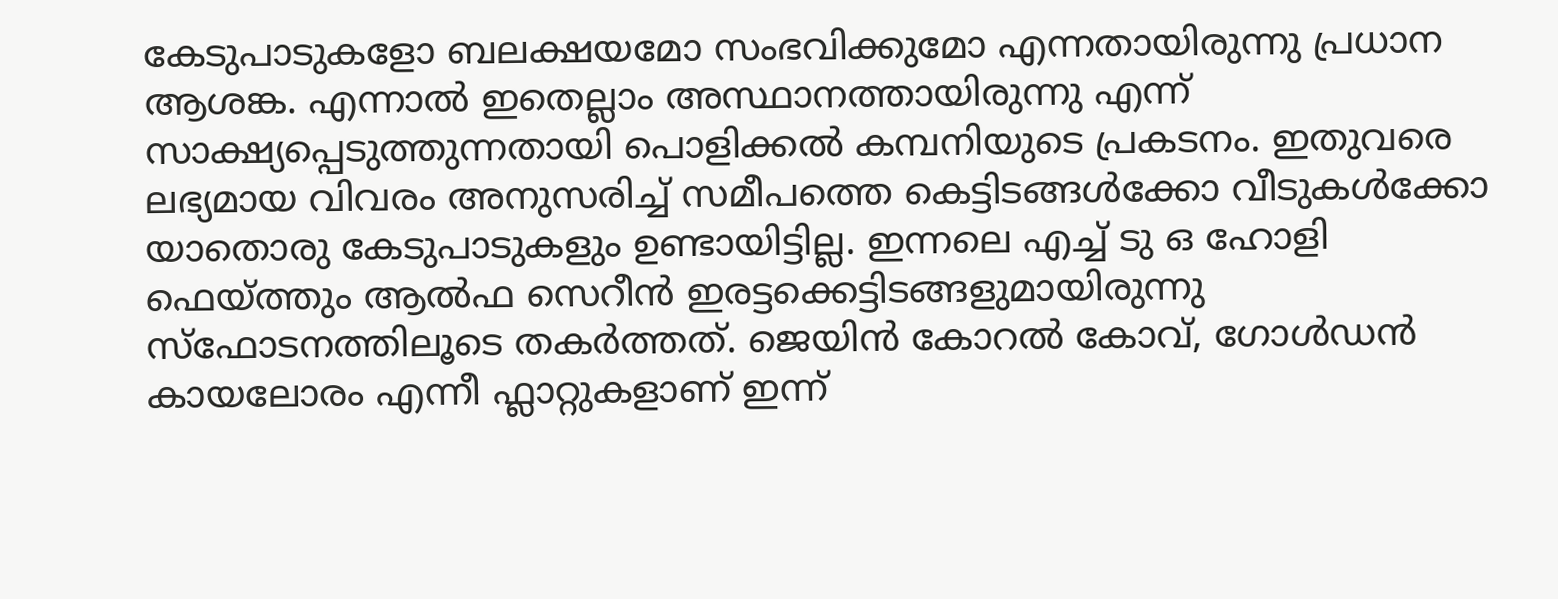കേടുപാടുകളോ ബലക്ഷയമോ സംഭവിക്കുമോ എന്നതായിരുന്നു പ്രധാന ആശങ്ക. എന്നാല്‍ ഇതെല്ലാം അസ്ഥാനത്തായിരുന്നു എന്ന് സാക്ഷ്യപ്പെടുത്തുന്നതായി പൊളിക്കല്‍ കമ്പനിയുടെ പ്രകടനം. ഇതുവരെ ലഭ്യമായ വിവരം അനുസരിച്ച് സമീപത്തെ കെട്ടിടങ്ങള്‍ക്കോ വീടുകള്‍ക്കോ യാതൊരു കേടുപാടുകളും ഉണ്ടായിട്ടില്ല. ഇന്നലെ എച്ച് ടു ഒ ഹോളി ഫെയ്ത്തും ആല്‍ഫ സെറീന്‍ ഇരട്ടക്കെട്ടിടങ്ങളുമായിരുന്നു സ്ഫോടനത്തിലൂടെ തകർത്തത്. ജെയിന്‍ കോറല്‍ കോവ്, ഗോള്‍ഡന്‍ കായലോരം എന്നീ ഫ്ലാറ്റുകളാണ് ഇന്ന്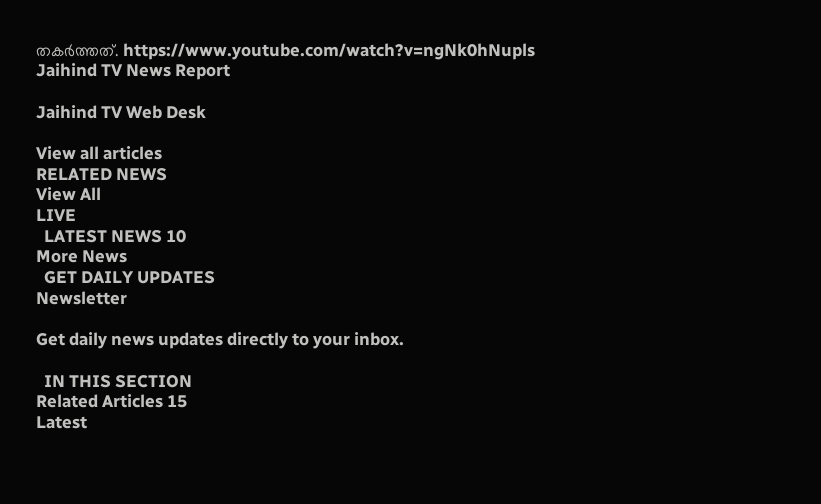തകർത്തത്. https://www.youtube.com/watch?v=ngNk0hNupls
Jaihind TV News Report

Jaihind TV Web Desk

View all articles
RELATED NEWS
View All
LIVE
  LATEST NEWS 10
More News
  GET DAILY UPDATES
Newsletter

Get daily news updates directly to your inbox.

  IN THIS SECTION
Related Articles 15
Latest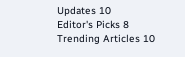Updates 10
Editor's Picks 8
Trending Articles 10